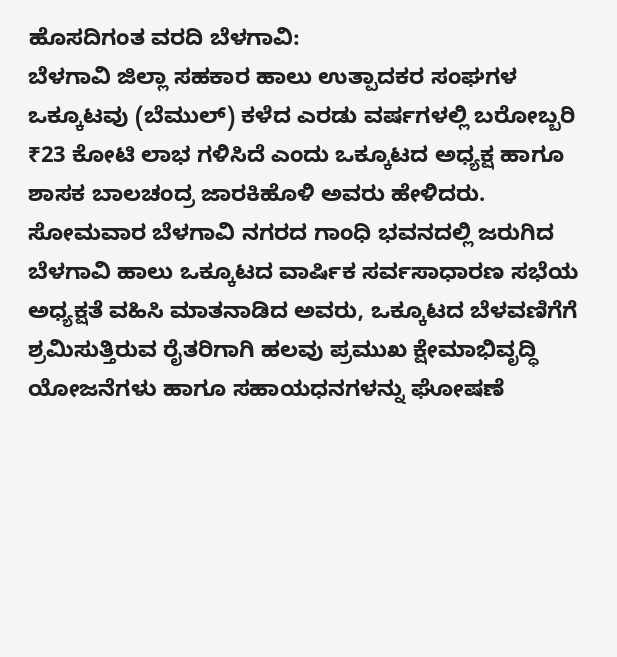ಹೊಸದಿಗಂತ ವರದಿ ಬೆಳಗಾವಿ:
ಬೆಳಗಾವಿ ಜಿಲ್ಲಾ ಸಹಕಾರ ಹಾಲು ಉತ್ಪಾದಕರ ಸಂಘಗಳ ಒಕ್ಕೂಟವು (ಬೆಮುಲ್) ಕಳೆದ ಎರಡು ವರ್ಷಗಳಲ್ಲಿ ಬರೋಬ್ಬರಿ ₹23 ಕೋಟಿ ಲಾಭ ಗಳಿಸಿದೆ ಎಂದು ಒಕ್ಕೂಟದ ಅಧ್ಯಕ್ಷ ಹಾಗೂ ಶಾಸಕ ಬಾಲಚಂದ್ರ ಜಾರಕಿಹೊಳಿ ಅವರು ಹೇಳಿದರು.
ಸೋಮವಾರ ಬೆಳಗಾವಿ ನಗರದ ಗಾಂಧಿ ಭವನದಲ್ಲಿ ಜರುಗಿದ ಬೆಳಗಾವಿ ಹಾಲು ಒಕ್ಕೂಟದ ವಾರ್ಷಿಕ ಸರ್ವಸಾಧಾರಣ ಸಭೆಯ ಅಧ್ಯಕ್ಷತೆ ವಹಿಸಿ ಮಾತನಾಡಿದ ಅವರು, ಒಕ್ಕೂಟದ ಬೆಳವಣಿಗೆಗೆ ಶ್ರಮಿಸುತ್ತಿರುವ ರೈತರಿಗಾಗಿ ಹಲವು ಪ್ರಮುಖ ಕ್ಷೇಮಾಭಿವೃದ್ಧಿ ಯೋಜನೆಗಳು ಹಾಗೂ ಸಹಾಯಧನಗಳನ್ನು ಘೋಷಣೆ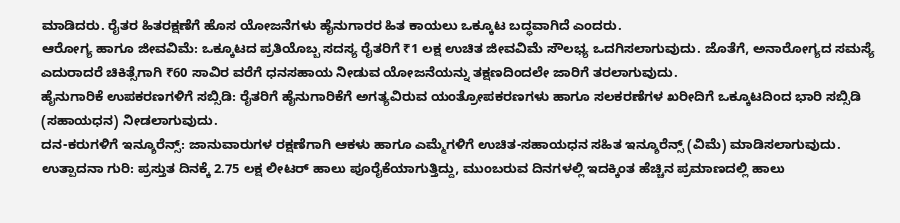ಮಾಡಿದರು. ರೈತರ ಹಿತರಕ್ಷಣೆಗೆ ಹೊಸ ಯೋಜನೆಗಳು ಹೈನುಗಾರರ ಹಿತ ಕಾಯಲು ಒಕ್ಕೂಟ ಬದ್ಧವಾಗಿದೆ ಎಂದರು.
ಆರೋಗ್ಯ ಹಾಗೂ ಜೀವವಿಮೆ: ಒಕ್ಕೂಟದ ಪ್ರತಿಯೊಬ್ಬ ಸದಸ್ಯ ರೈತರಿಗೆ ₹1 ಲಕ್ಷ ಉಚಿತ ಜೀವವಿಮೆ ಸೌಲಭ್ಯ ಒದಗಿಸಲಾಗುವುದು. ಜೊತೆಗೆ, ಅನಾರೋಗ್ಯದ ಸಮಸ್ಯೆ ಎದುರಾದರೆ ಚಿಕಿತ್ಸೆಗಾಗಿ ₹60 ಸಾವಿರ ವರೆಗೆ ಧನಸಹಾಯ ನೀಡುವ ಯೋಜನೆಯನ್ನು ತಕ್ಷಣದಿಂದಲೇ ಜಾರಿಗೆ ತರಲಾಗುವುದು.
ಹೈನುಗಾರಿಕೆ ಉಪಕರಣಗಳಿಗೆ ಸಬ್ಸಿಡಿ: ರೈತರಿಗೆ ಹೈನುಗಾರಿಕೆಗೆ ಅಗತ್ಯವಿರುವ ಯಂತ್ರೋಪಕರಣಗಳು ಹಾಗೂ ಸಲಕರಣೆಗಳ ಖರೀದಿಗೆ ಒಕ್ಕೂಟದಿಂದ ಭಾರಿ ಸಬ್ಸಿಡಿ (ಸಹಾಯಧನ) ನೀಡಲಾಗುವುದು.
ದನ-ಕರುಗಳಿಗೆ ಇನ್ಶೂರೆನ್ಸ್: ಜಾನುವಾರುಗಳ ರಕ್ಷಣೆಗಾಗಿ ಆಕಳು ಹಾಗೂ ಎಮ್ಮೆಗಳಿಗೆ ಉಚಿತ-ಸಹಾಯಧನ ಸಹಿತ ಇನ್ಶೂರೆನ್ಸ್ (ವಿಮೆ) ಮಾಡಿಸಲಾಗುವುದು.
ಉತ್ಪಾದನಾ ಗುರಿ: ಪ್ರಸ್ತುತ ದಿನಕ್ಕೆ 2.75 ಲಕ್ಷ ಲೀಟರ್ ಹಾಲು ಪೂರೈಕೆಯಾಗುತ್ತಿದ್ದು, ಮುಂಬರುವ ದಿನಗಳಲ್ಲಿ ಇದಕ್ಕಿಂತ ಹೆಚ್ಚಿನ ಪ್ರಮಾಣದಲ್ಲಿ ಹಾಲು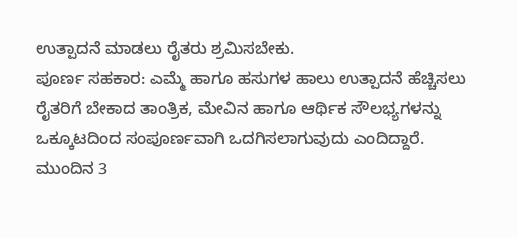ಉತ್ಪಾದನೆ ಮಾಡಲು ರೈತರು ಶ್ರಮಿಸಬೇಕು.
ಪೂರ್ಣ ಸಹಕಾರ: ಎಮ್ಮೆ ಹಾಗೂ ಹಸುಗಳ ಹಾಲು ಉತ್ಪಾದನೆ ಹೆಚ್ಚಿಸಲು ರೈತರಿಗೆ ಬೇಕಾದ ತಾಂತ್ರಿಕ, ಮೇವಿನ ಹಾಗೂ ಆರ್ಥಿಕ ಸೌಲಭ್ಯಗಳನ್ನು ಒಕ್ಕೂಟದಿಂದ ಸಂಪೂರ್ಣವಾಗಿ ಒದಗಿಸಲಾಗುವುದು ಎಂದಿದ್ದಾರೆ.
ಮುಂದಿನ 3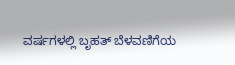ವರ್ಷಗಳಲ್ಲಿ ಬೃಹತ್ ಬೆಳವಣಿಗೆಯ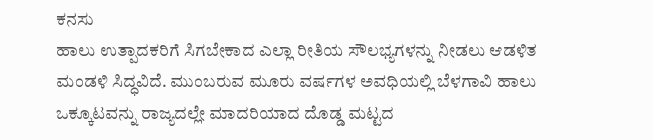ಕನಸು
ಹಾಲು ಉತ್ಪಾದಕರಿಗೆ ಸಿಗಬೇಕಾದ ಎಲ್ಲಾ ರೀತಿಯ ಸೌಲಭ್ಯಗಳನ್ನು ನೀಡಲು ಆಡಳಿತ ಮಂಡಳಿ ಸಿದ್ಧವಿದೆ. ಮುಂಬರುವ ಮೂರು ವರ್ಷಗಳ ಅವಧಿಯಲ್ಲಿ ಬೆಳಗಾವಿ ಹಾಲು ಒಕ್ಕೂಟವನ್ನು ರಾಜ್ಯದಲ್ಲೇ ಮಾದರಿಯಾದ ದೊಡ್ಡ ಮಟ್ಟದ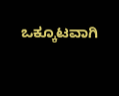ಒಕ್ಕೂಟವಾಗಿ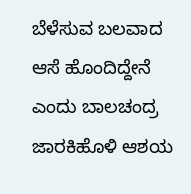ಬೆಳೆಸುವ ಬಲವಾದ ಆಸೆ ಹೊಂದಿದ್ದೇನೆ ಎಂದು ಬಾಲಚಂದ್ರ ಜಾರಕಿಹೊಳಿ ಆಶಯ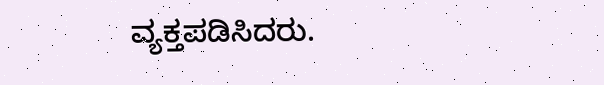ವ್ಯಕ್ತಪಡಿಸಿದರು.